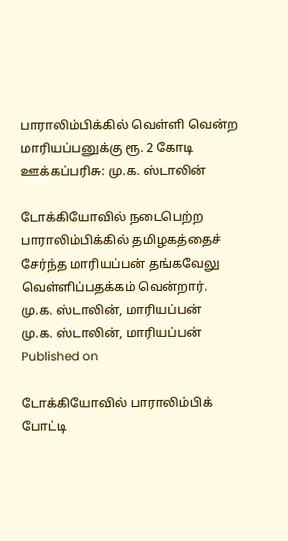பாராலிம்பிக்கில் வெள்ளி வென்ற மாரியப்பனுக்கு ரூ. 2 கோடி ஊக்கப்பரிசு: மு.க. ஸ்டாலின்

டோக்கியோவில் நடைபெற்ற பாராலிம்பிக்கில் தமிழகத்தைச் சேர்ந்த மாரியப்பன் தங்கவேலு வெள்ளிப்பதக்கம் வென்றார்.
மு.க. ஸ்டாலின், மாரியப்பன்
மு.க. ஸ்டாலின், மாரியப்பன்
Published on

டோக்கியோவில் பாராலிம்பிக் போட்டி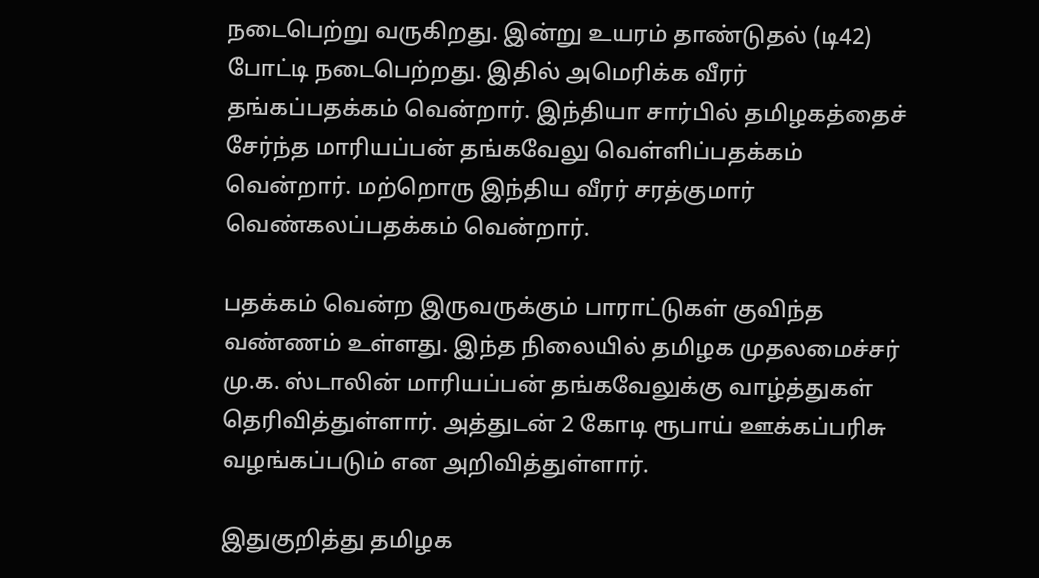நடைபெற்று வருகிறது. இன்று உயரம் தாண்டுதல் (டி42) போட்டி நடைபெற்றது. இதில் அமெரிக்க வீரர் தங்கப்பதக்கம் வென்றார். இந்தியா சார்பில் தமிழகத்தைச் சேர்ந்த மாரியப்பன் தங்கவேலு வெள்ளிப்பதக்கம் வென்றார். மற்றொரு இந்திய வீரர் சரத்குமார் வெண்கலப்பதக்கம் வென்றார்.

பதக்கம் வென்ற இருவருக்கும் பாராட்டுகள் குவிந்த வண்ணம் உள்ளது. இந்த நிலையில் தமிழக முதலமைச்சர் மு.க. ஸ்டாலின் மாரியப்பன் தங்கவேலுக்கு வாழ்த்துகள் தெரிவித்துள்ளார். அத்துடன் 2 கோடி ரூபாய் ஊக்கப்பரிசு வழங்கப்படும் என அறிவித்துள்ளார்.

இதுகுறித்து தமிழக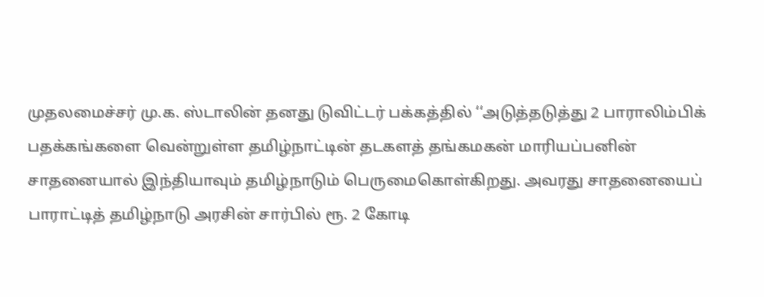முதலமைச்சர் மு.க. ஸ்டாலின் தனது டுவிட்டர் பக்கத்தில் ‘‘அடுத்தடுத்து 2 பாராலிம்பிக் பதக்கங்களை வென்றுள்ள தமிழ்நாட்டின் தடகளத் தங்கமகன் மாரியப்பனின் சாதனையால் இந்தியாவும் தமிழ்நாடும் பெருமைகொள்கிறது. அவரது சாதனையைப் பாராட்டித் தமிழ்நாடு அரசின் சார்பில் ரூ. 2 கோடி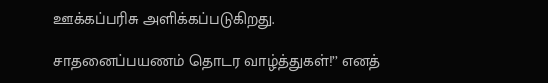ஊக்கப்பரிசு அளிக்கப்படுகிறது.

சாதனைப்பயணம் தொடர வாழ்த்துகள்!’’ எனத்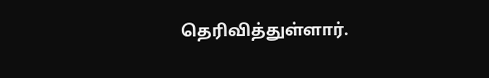தெரிவித்துள்ளார்.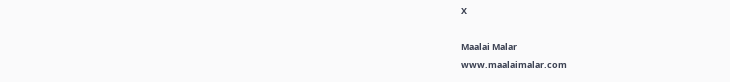X

Maalai Malar
www.maalaimalar.com